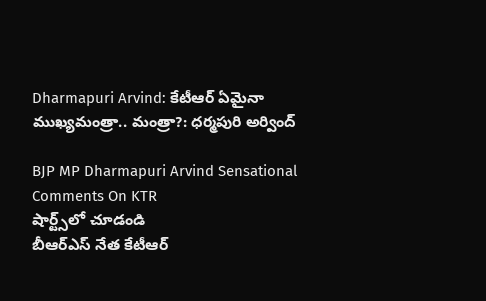Dharmapuri Arvind: కేటీఆర్ ఏమైనా ముఖ్యమంత్రా.. మంత్రా?: ధర్మపురి అర్వింద్

BJP MP Dharmapuri Arvind Sensational Comments On KTR
షార్ట్స్‌లో చూడండి
బీఆర్ఎస్ నేత కేటీఆర్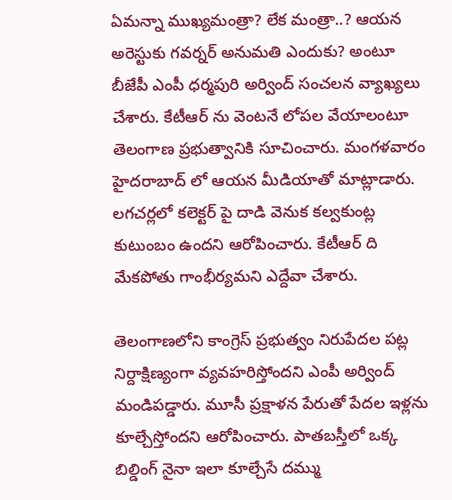ఏమన్నా ముఖ్యమంత్రా? లేక మంత్రా..? ఆయన అరెస్టుకు గవర్నర్ అనుమతి ఎందుకు? అంటూ బీజేపీ ఎంపీ ధర్మపురి అర్వింద్ సంచలన వ్యాఖ్యలు చేశారు. కేటీఆర్ ను వెంటనే లోపల వేయాలంటూ తెలంగాణ ప్రభుత్వానికి సూచించారు. మంగళవారం హైదరాబాద్ లో ఆయన మీడియాతో మాట్లాడారు. లగచర్లలో కలెక్టర్ పై దాడి వెనుక కల్వకుంట్ల కుటుంబం ఉందని ఆరోపించారు. కేటీఆర్‌ ది మేకపోతు గాంభీర్యమని ఎద్దేవా చేశారు.

తెలంగాణలోని కాంగ్రెస్ ప్రభుత్వం నిరుపేదల పట్ల నిర్దాక్షిణ్యంగా వ్యవహరిస్తోందని ఎంపీ అర్వింద్ మండిపడ్డారు. మూసీ ప్రక్షాళన పేరుతో పేదల ఇళ్లను కూల్చేస్తోందని ఆరోపించారు. పాతబస్తీలో ఒక్క బిల్డింగ్ నైనా ఇలా కూల్చేసే దమ్ము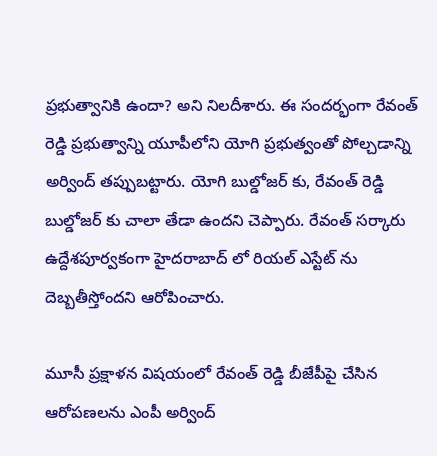ప్రభుత్వానికి ఉందా? అని నిలదీశారు. ఈ సందర్భంగా రేవంత్ రెడ్డి ప్రభుత్వాన్ని యూపీలోని యోగి ప్రభుత్వంతో పోల్చడాన్ని అర్వింద్ తప్పుబట్టారు. యోగి బుల్డోజర్ కు, రేవంత్ రెడ్డి బుల్డోజర్ కు చాలా తేడా ఉందని చెప్పారు. రేవంత్ సర్కారు ఉద్దేశపూర్వకంగా హైదరాబాద్ లో రియల్ ఎస్టేట్ ను దెబ్బతీస్తోందని ఆరోపించారు.

మూసీ ప్రక్షాళన విషయంలో రేవంత్ రెడ్డి బీజేపీపై చేసిన ఆరోపణలను ఎంపీ అర్వింద్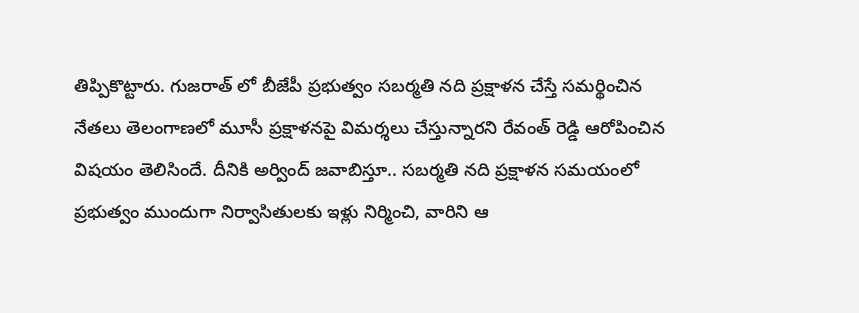తిప్పికొట్టారు. గుజరాత్ లో బీజేపీ ప్రభుత్వం సబర్మతి నది ప్రక్షాళన చేస్తే సమర్థించిన నేతలు తెలంగాణలో మూసీ ప్రక్షాళనపై విమర్శలు చేస్తున్నారని రేవంత్ రెడ్డి ఆరోపించిన విషయం తెలిసిందే. దీనికి అర్వింద్ జవాబిస్తూ.. సబర్మతి నది ప్రక్షాళన సమయంలో ప్రభుత్వం ముందుగా నిర్వాసితులకు ఇళ్లు నిర్మించి, వారిని ఆ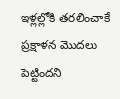ఇళ్లల్లోకి తరలించాకే ప్రక్షాళన మొదలు పెట్టిందని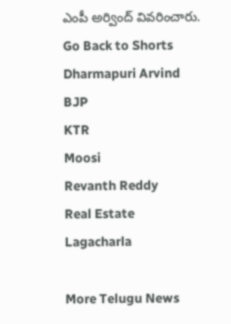ఎంపీ అర్వింద్ వివరించారు.
Go Back to Shorts
Dharmapuri Arvind
BJP
KTR
Moosi
Revanth Reddy
Real Estate
Lagacharla

More Telugu News